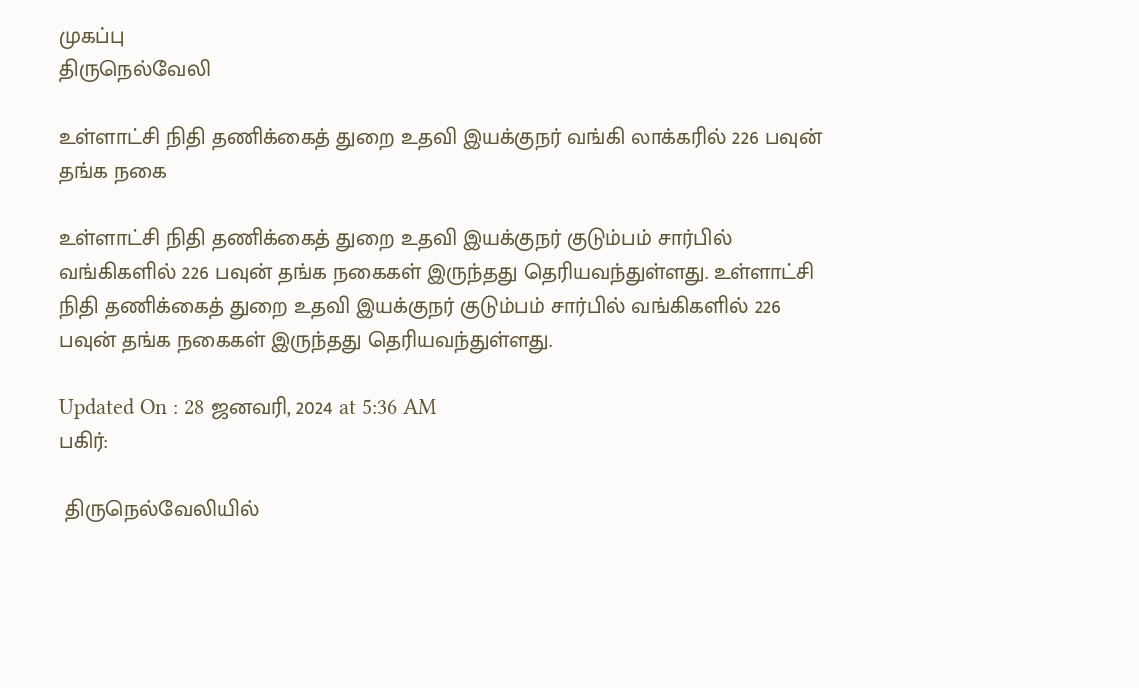முகப்பு
திருநெல்வேலி

உள்ளாட்சி நிதி தணிக்கைத் துறை உதவி இயக்குநர் வங்கி லாக்கரில் 226 பவுன் தங்க நகை

உள்ளாட்சி நிதி தணிக்கைத் துறை உதவி இயக்குநர் குடும்பம் சார்பில் வங்கிகளில் 226 பவுன் தங்க நகைகள் இருந்தது தெரியவந்துள்ளது. உள்ளாட்சி நிதி தணிக்கைத் துறை உதவி இயக்குநர் குடும்பம் சார்பில் வங்கிகளில் 226 பவுன் தங்க நகைகள் இருந்தது தெரியவந்துள்ளது.

Updated On : 28 ஜனவரி, 2024 at 5:36 AM
பகிர்:

 திருநெல்வேலியில்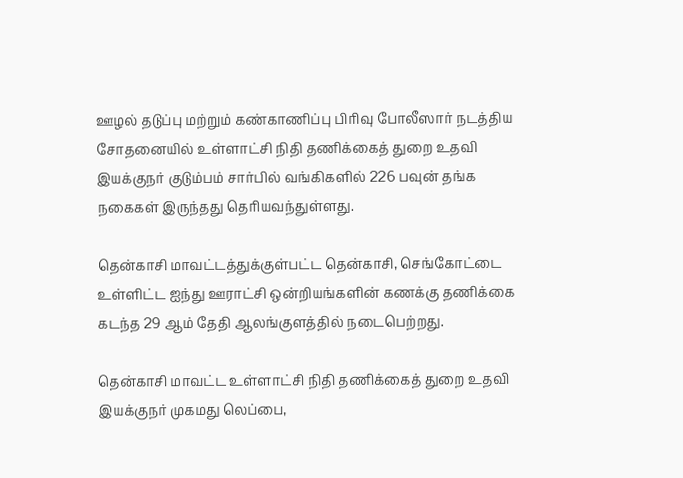ஊழல் தடுப்பு மற்றும் கண்காணிப்பு பிரிவு போலீஸார் நடத்திய சோதனையில் உள்ளாட்சி நிதி தணிக்கைத் துறை உதவி இயக்குநர் குடும்பம் சார்பில் வங்கிகளில் 226 பவுன் தங்க நகைகள் இருந்தது தெரியவந்துள்ளது.

தென்காசி மாவட்டத்துக்குள்பட்ட தென்காசி, செங்கோட்டை உள்ளிட்ட ஐந்து ஊராட்சி ஒன்றியங்களின் கணக்கு தணிக்கை கடந்த 29 ஆம் தேதி ஆலங்குளத்தில் நடைபெற்றது.

தென்காசி மாவட்ட உள்ளாட்சி நிதி தணிக்கைத் துறை உதவி இயக்குநர் முகமது லெப்பை,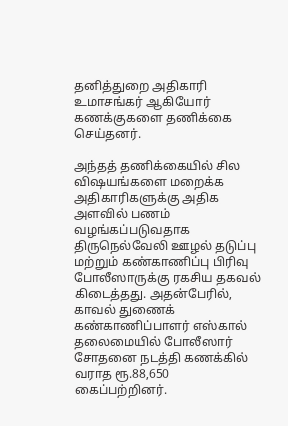தனித்துறை அதிகாரி உமாசங்கர் ஆகியோர் கணக்குகளை தணிக்கை செய்தனர்.

அந்தத் தணிக்கையில் சில விஷயங்களை மறைக்க அதிகாரிகளுக்கு அதிக அளவில் பணம் வழங்கப்படுவதாக திருநெல்வேலி ஊழல் தடுப்பு மற்றும் கண்காணிப்பு பிரிவு போலீஸாருக்கு ரகசிய தகவல் கிடைத்தது. அதன்பேரில், காவல் துணைக் கண்காணிப்பாளர் எஸ்கால் தலைமையில் போலீஸார் சோதனை நடத்தி கணக்கில் வராத ரூ.88,650 கைப்பற்றினர்.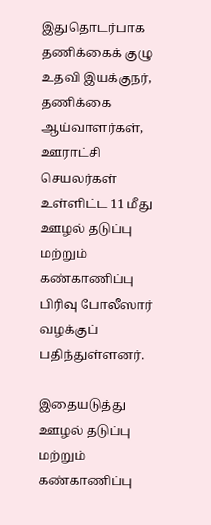இதுதொடர்பாக தணிக்கைக் குழு உதவி இயக்குநர், தணிக்கை ஆய்வாளர்கள், ஊராட்சி செயலர்கள் உள்ளிட்ட 11 மீது ஊழல் தடுப்பு மற்றும் கண்காணிப்பு பிரிவு போலீஸார் வழக்குப் பதிந்துள்ளனர்.

இதையடுத்து ஊழல் தடுப்பு மற்றும் கண்காணிப்பு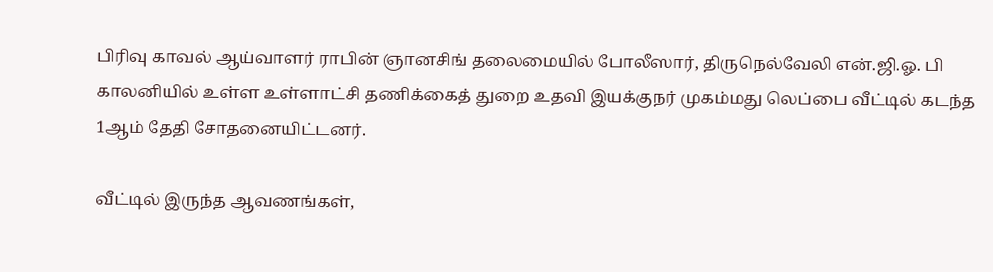பிரிவு காவல் ஆய்வாளர் ராபின் ஞானசிங் தலைமையில் போலீஸார், திருநெல்வேலி என்.ஜி.ஓ. பி காலனியில் உள்ள உள்ளாட்சி தணிக்கைத் துறை உதவி இயக்குநர் முகம்மது லெப்பை வீட்டில் கடந்த 1ஆம் தேதி சோதனையிட்டனர்.

வீட்டில் இருந்த ஆவணங்கள்,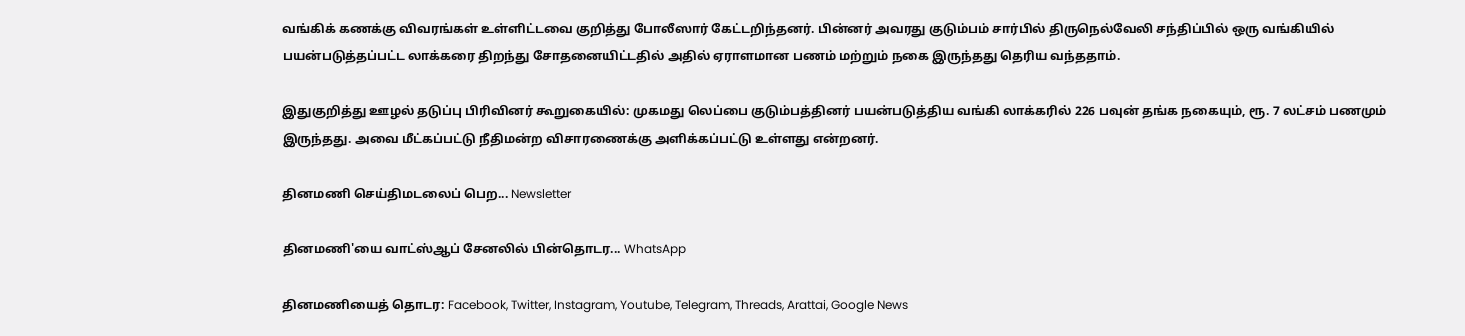வங்கிக் கணக்கு விவரங்கள் உள்ளிட்டவை குறித்து போலீஸார் கேட்டறிந்தனர். பின்னர் அவரது குடும்பம் சார்பில் திருநெல்வேலி சந்திப்பில் ஒரு வங்கியில் பயன்படுத்தப்பட்ட லாக்கரை திறந்து சோதனையிட்டதில் அதில் ஏராளமான பணம் மற்றும் நகை இருந்தது தெரிய வந்ததாம்.

இதுகுறித்து ஊழல் தடுப்பு பிரிவினர் கூறுகையில்: முகமது லெப்பை குடும்பத்தினர் பயன்படுத்திய வங்கி லாக்கரில் 226 பவுன் தங்க நகையும், ரூ. 7 லட்சம் பணமும் இருந்தது. அவை மீட்கப்பட்டு நீதிமன்ற விசாரணைக்கு அளிக்கப்பட்டு உள்ளது என்றனர்.

தினமணி செய்திமடலைப் பெற... Newsletter

தினமணி'யை வாட்ஸ்ஆப் சேனலில் பின்தொடர... WhatsApp

தினமணியைத் தொடர: Facebook, Twitter, Instagram, Youtube, Telegram, Threads, Arattai, Google News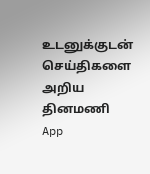உடனுக்குடன் செய்திகளை அறிய தினமணி App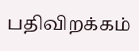பதிவிறக்கம்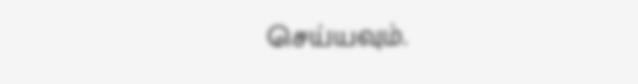செய்யவும்.